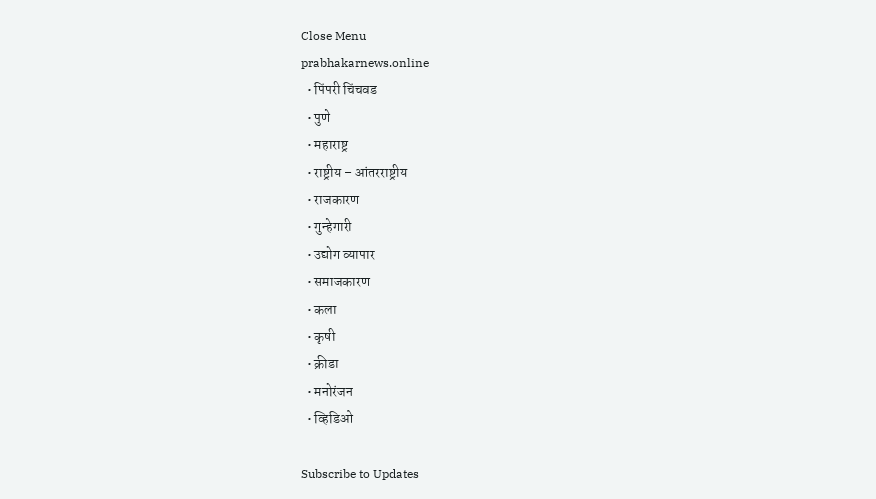Close Menu
prabhakarnews.online
  • पिंपरी चिंचवड
  • पुणे
  • महाराष्ट्र
  • राष्ट्रीय – आंतरराष्ट्रीय
  • राजकारण
  • गुन्हेगारी
  • उद्योग व्यापार
  • समाजकारण
  • कला
  • कृषी
  • क्रीडा
  • मनोरंजन
  • व्हिडिओ

Subscribe to Updates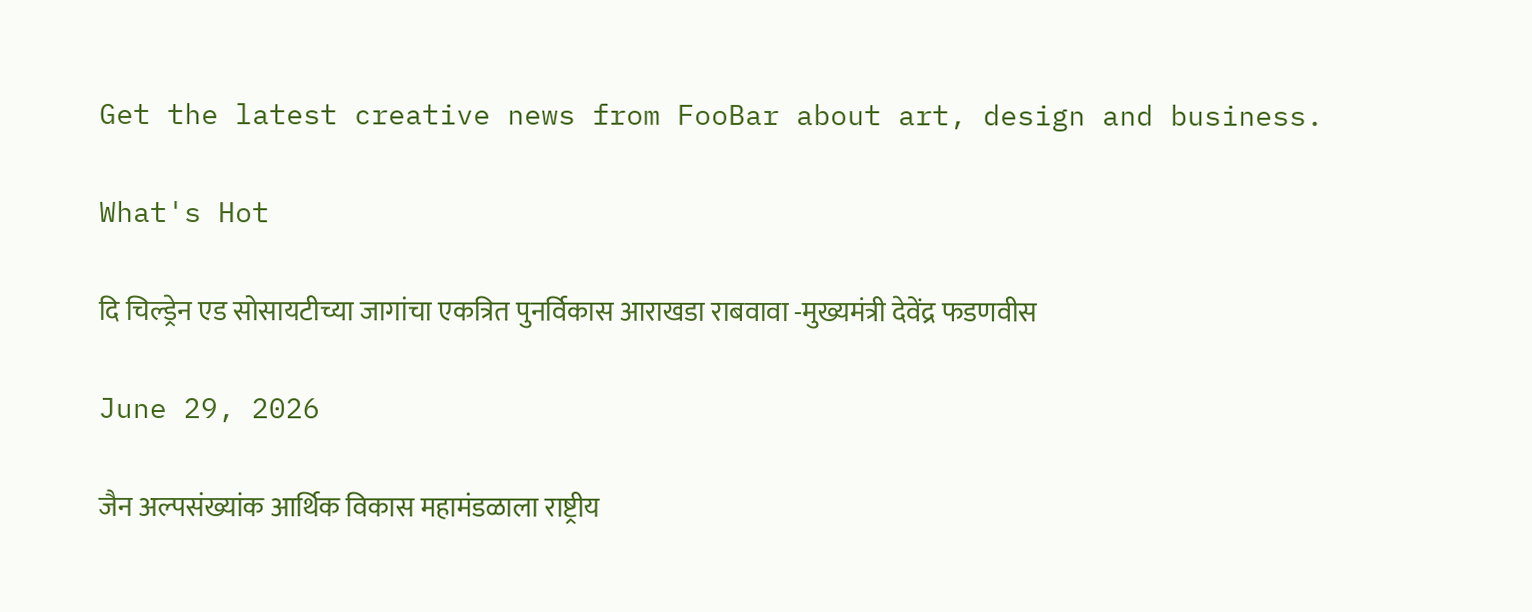Get the latest creative news from FooBar about art, design and business.

What's Hot

दि चिल्ड्रेन एड सोसायटीच्या जागांचा एकत्रित पुनर्विकास आराखडा राबवावा -मुख्यमंत्री देवेंद्र फडणवीस

June 29, 2026

जैन अल्पसंख्यांक आर्थिक विकास महामंडळाला राष्ट्रीय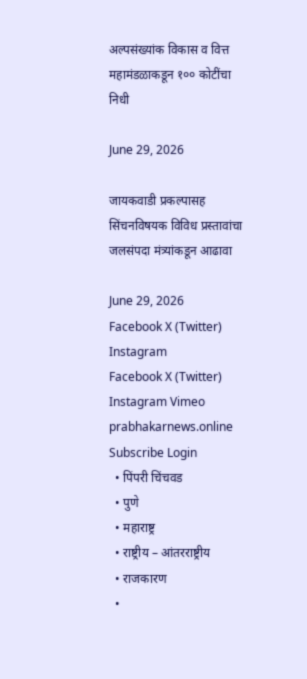अल्पसंख्यांक विकास व वित्त महामंडळाकडून १०० कोटींचा निधी

June 29, 2026

जायकवाडी प्रकल्पासह सिंचनविषयक विविध प्रस्तावांचा जलसंपदा मंत्र्यांकडून आढावा

June 29, 2026
Facebook X (Twitter) Instagram
Facebook X (Twitter) Instagram Vimeo
prabhakarnews.online
Subscribe Login
  • पिंपरी चिंचवड
  • पुणे
  • महाराष्ट्र
  • राष्ट्रीय – आंतरराष्ट्रीय
  • राजकारण
  •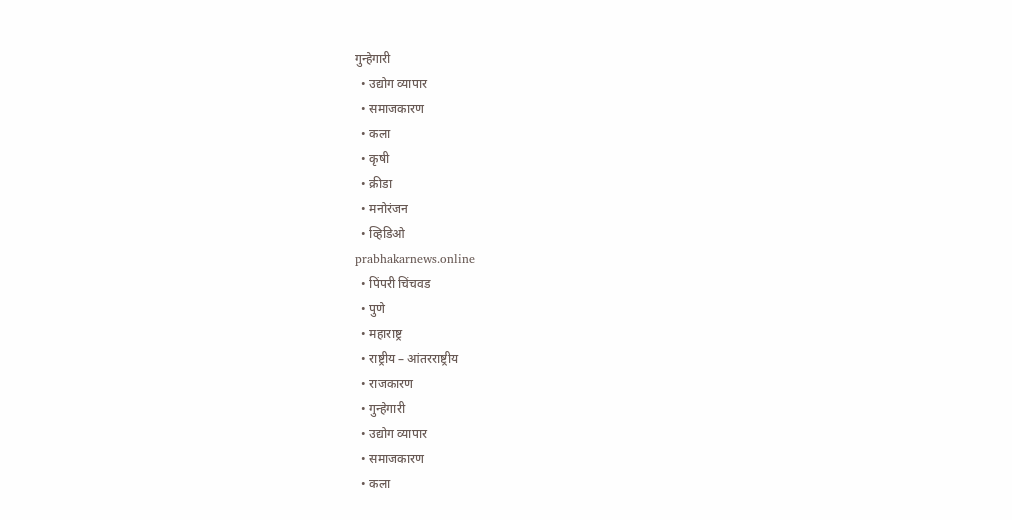गुन्हेगारी
  • उद्योग व्यापार
  • समाजकारण
  • कला
  • कृषी
  • क्रीडा
  • मनोरंजन
  • व्हिडिओ
prabhakarnews.online
  • पिंपरी चिंचवड
  • पुणे
  • महाराष्ट्र
  • राष्ट्रीय – आंतरराष्ट्रीय
  • राजकारण
  • गुन्हेगारी
  • उद्योग व्यापार
  • समाजकारण
  • कला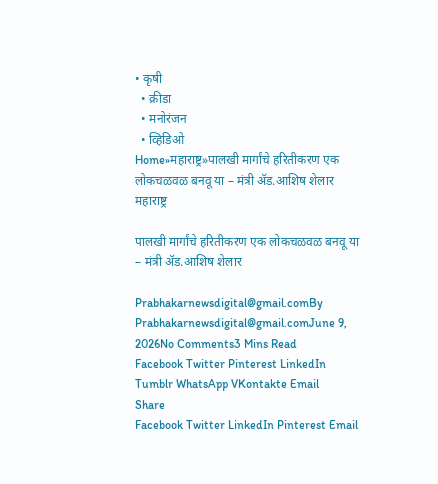• कृषी
  • क्रीडा
  • मनोरंजन
  • व्हिडिओ
Home»महाराष्ट्र»पालखी मार्गांचे हरितीकरण एक लोकचळवळ बनवू या – मंत्री ॲड.आशिष शेलार
महाराष्ट्र

पालखी मार्गांचे हरितीकरण एक लोकचळवळ बनवू या – मंत्री ॲड.आशिष शेलार

Prabhakarnewsdigital@gmail.comBy Prabhakarnewsdigital@gmail.comJune 9, 2026No Comments3 Mins Read
Facebook Twitter Pinterest LinkedIn Tumblr WhatsApp VKontakte Email
Share
Facebook Twitter LinkedIn Pinterest Email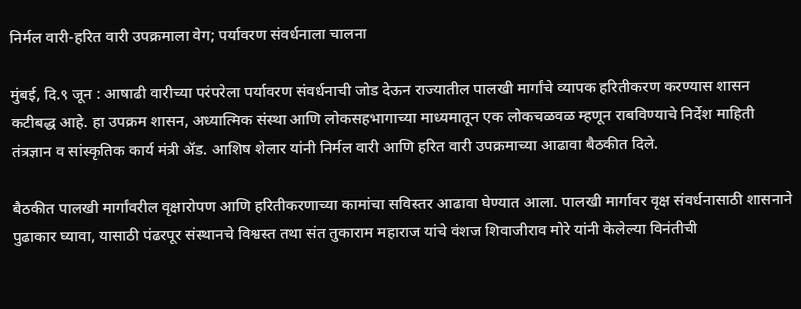निर्मल वारी-हरित वारी उपक्रमाला वेग; पर्यावरण संवर्धनाला चालना

मुंबई, दि.९ जून : आषाढी वारीच्या परंपरेला पर्यावरण संवर्धनाची जोड देऊन राज्यातील पालखी मार्गांचे व्यापक हरितीकरण करण्यास शासन कटीबद्ध आहे. हा उपक्रम शासन, अध्यात्मिक संस्था आणि लोकसहभागाच्या माध्यमातून एक लोकचळवळ म्हणून राबविण्याचे निर्देश माहिती तंत्रज्ञान व सांस्कृतिक कार्य मंत्री ॲड. आशिष शेलार यांनी निर्मल वारी आणि हरित वारी उपक्रमाच्या आढावा बैठकीत दिले.

बैठकीत पालखी मार्गांवरील वृक्षारोपण आणि हरितीकरणाच्या कामांचा सविस्तर आढावा घेण्यात आला. पालखी मार्गावर वृक्ष संवर्धनासाठी शासनाने पुढाकार घ्यावा, यासाठी पंढरपूर संस्थानचे विश्वस्त तथा संत तुकाराम महाराज यांचे वंशज शिवाजीराव मोरे यांनी केलेल्या विनंतीची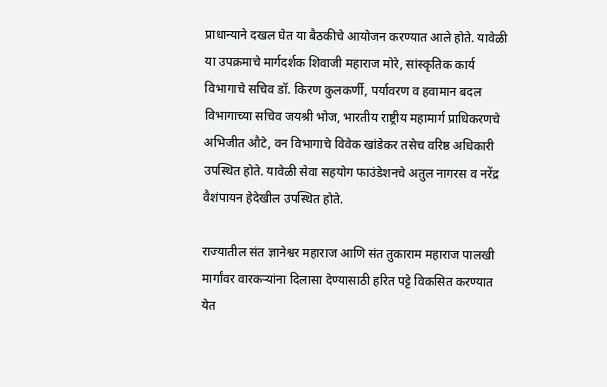प्राधान्याने दखल घेत या बैठकीचे आयोजन करण्यात आले होते. यावेळी या उपक्रमाचे मार्गदर्शक शिवाजी महाराज मोरे, सांस्कृतिक कार्य विभागाचे सचिव डॉ. किरण कुलकर्णी, पर्यावरण व हवामान बदल विभागाच्या सचिव जयश्री भोज, भारतीय राष्ट्रीय महामार्ग प्राधिकरणचे अभिजीत औटे, वन विभागाचे विवेक खांडेकर तसेच वरिष्ठ अधिकारी उपस्थित होते. यावेळी सेवा सहयोग फाउंडेशनचे अतुल नागरस व नरेंद्र वैशंपायन हेदेखील उपस्थित होते.

राज्यातील संत ज्ञानेश्वर महाराज आणि संत तुकाराम महाराज पालखी मार्गांवर वारकऱ्यांना दिलासा देण्यासाठी हरित पट्टे विकसित करण्यात येत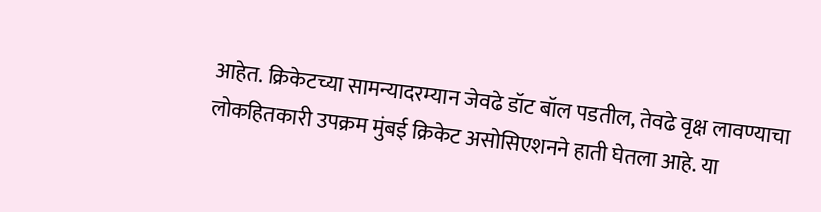आहेत. क्रिकेटच्या सामन्यादरम्यान जेवढे डॉट बॉल पडतील, तेवढे वृक्ष लावण्याचा लोकहितकारी उपक्रम मुंबई क्रिकेट असोसिएशनने हाती घेतला आहे. या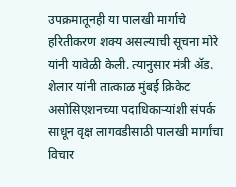उपक्रमातूनही या पालखी मार्गाचे हरितीकरण शक्य असल्याची सूचना मोरे यांनी यावेळी केली. त्यानुसार मंत्री ॲड. शेलार यांनी तात्काळ मुंबई क्रिकेट असोसिएशनच्या पदाधिकाऱ्यांशी संपर्क साधून वृक्ष लागवडीसाठी पालखी मार्गांचा विचार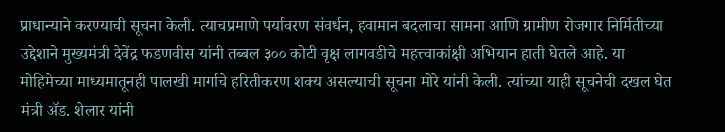प्राधान्याने करण्याची सूचना केली. त्याचप्रमाणे पर्यावरण संवर्धन, हवामान बदलाचा सामना आणि ग्रामीण रोजगार निर्मितीच्या उद्देशाने मुख्यमंत्री देवेंद्र फडणवीस यांनी तब्बल ३०० कोटी वृक्ष लागवडीचे महत्त्वाकांक्षी अभियान हाती घेतले आहे. या मोहिमेच्या माध्यमातूनही पालखी मार्गाचे हरितीकरण शक्य असल्याची सूचना मोरे यांनी केली. त्यांच्या याही सूचनेची दखल घेत मंत्री ॲड. शेलार यांनी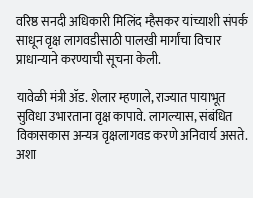वरिष्ठ सनदी अधिकारी मिलिंद म्हैसकर यांच्याशी संपर्क साधून वृक्ष लागवडीसाठी पालखी मार्गांचा विचार प्राधान्याने करण्याची सूचना केली.

यावेळी मंत्री ॲड. शेलार म्हणाले, राज्यात पायाभूत सुविधा उभारताना वृक्ष कापावे. लागल्यास, संबंधित विकासकास अन्यत्र वृक्षलागवड करणे अनिवार्य असते. अशा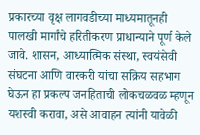प्रकारच्या वृक्ष लागवडीच्या माध्यमातूनही पालखी मार्गांचे हरितीकरण प्राधान्याने पूर्ण केले जावे. शासन, आध्यात्मिक संस्था, स्वयंसेवी संघटना आणि वारकरी यांचा सक्रिय सहभाग घेऊन हा प्रकल्प जनहिताची लोकचळवळ म्हणून यशस्वी करावा, असे आवाहन त्यांनी यावेळी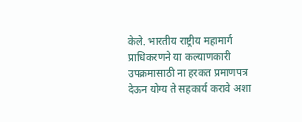केले. भारतीय राष्ट्रीय महामार्ग प्राधिकरणने या कल्याणकारी उपक्रमासाठी ना हरकत प्रमाणपत्र देऊन योग्य ते सहकार्य करावे अशा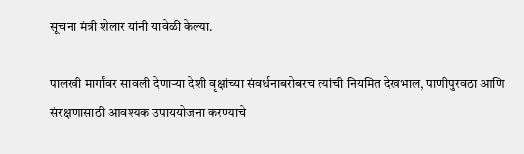सूचना मंत्री शेलार यांनी यावेळी केल्या.

पालखी मार्गांवर सावली देणाऱ्या देशी वृक्षांच्या संवर्धनाबरोबरच त्यांची नियमित देखभाल, पाणीपुरवठा आणि संरक्षणासाठी आवश्यक उपाययोजना करण्याचे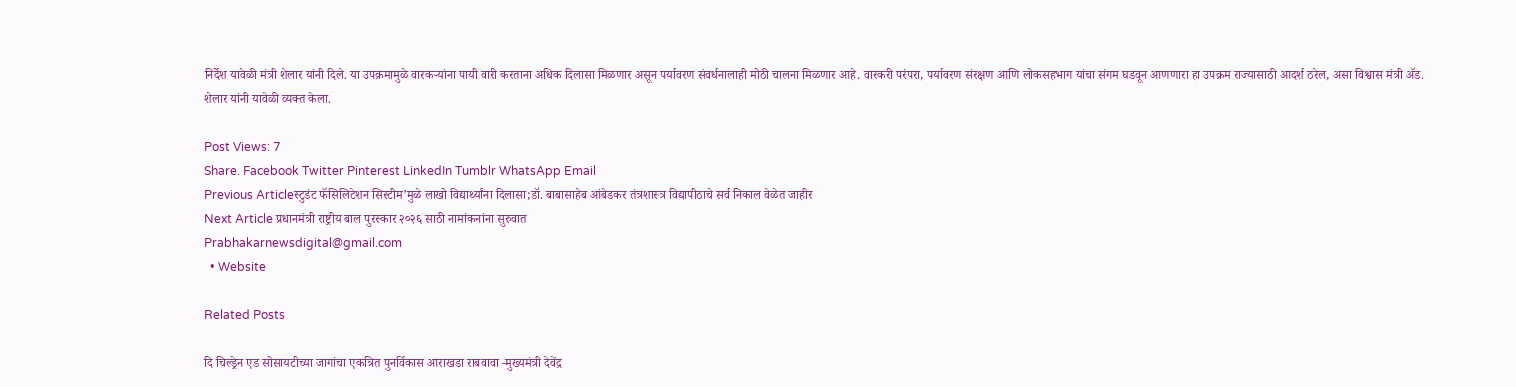निर्देश यावेळी मंत्री शेलार यांनी दिले. या उपक्रमामुळे वारकऱ्यांना पायी वारी करताना अधिक दिलासा मिळणार असून पर्यावरण संवर्धनालाही मोठी चालना मिळणार आहे. वारकरी परंपरा, पर्यावरण संरक्षण आणि लोकसहभाग यांचा संगम घडवून आणणारा हा उपक्रम राज्यासाठी आदर्श ठरेल, असा विश्वास मंत्री ॲड. शेलार यांनी यावेळी व्यक्त केला.

Post Views: 7
Share. Facebook Twitter Pinterest LinkedIn Tumblr WhatsApp Email
Previous Articleस्टुडंट फॅसिलिटेशन सिस्टीम’मुळे लाखो विद्यार्थ्यांना दिलासा;डॉ. बाबासाहेब आंबेडकर तंत्रशास्त्र विद्यापीठाचे सर्व निकाल वेळेत जाहीर
Next Article प्रधानमंत्री राष्ट्रीय बाल पुरस्कार २०२६ साठी नामांकनांना सुरुवात
Prabhakarnewsdigital@gmail.com
  • Website

Related Posts

दि चिल्ड्रेन एड सोसायटीच्या जागांचा एकत्रित पुनर्विकास आराखडा राबवावा -मुख्यमंत्री देवेंद्र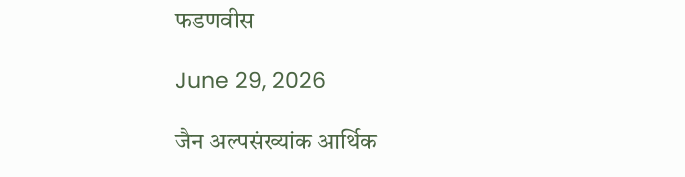फडणवीस

June 29, 2026

जैन अल्पसंख्यांक आर्थिक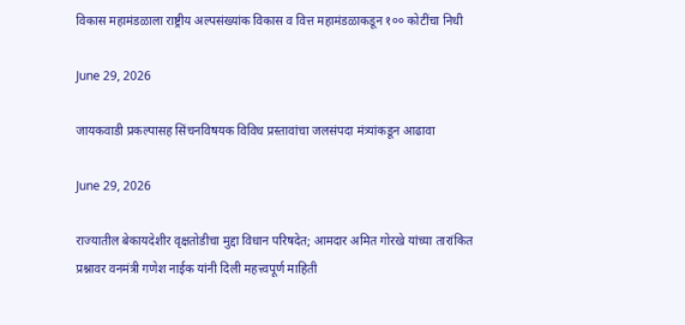विकास महामंडळाला राष्ट्रीय अल्पसंख्यांक विकास व वित्त महामंडळाकडून १०० कोटींचा निधी

June 29, 2026

जायकवाडी प्रकल्पासह सिंचनविषयक विविध प्रस्तावांचा जलसंपदा मंत्र्यांकडून आढावा

June 29, 2026

राज्यातील बेकायदेशीर वृक्षतोडीचा मुद्दा विधान परिषदेत; आमदार अमित गोरखे यांच्या तारांकित प्रश्नावर वनमंत्री गणेश नाईक यांनी दिली महत्त्वपूर्ण माहिती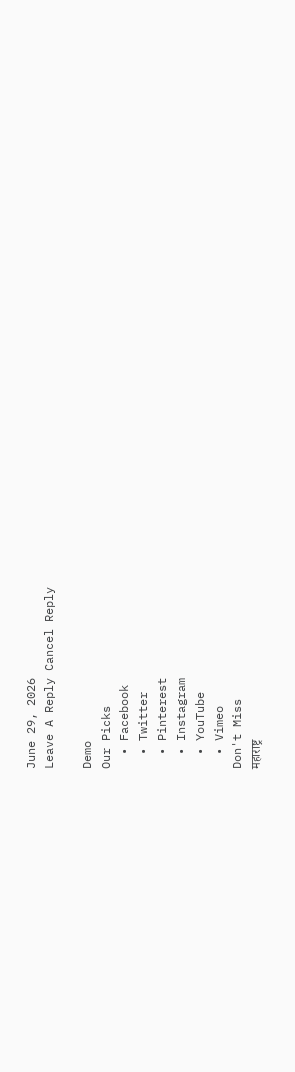June 29, 2026
Leave A Reply Cancel Reply

Demo
Our Picks
  • Facebook
  • Twitter
  • Pinterest
  • Instagram
  • YouTube
  • Vimeo
Don't Miss
महाराष्ट्र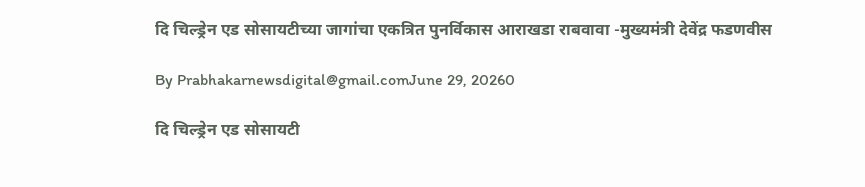दि चिल्ड्रेन एड सोसायटीच्या जागांचा एकत्रित पुनर्विकास आराखडा राबवावा -मुख्यमंत्री देवेंद्र फडणवीस

By Prabhakarnewsdigital@gmail.comJune 29, 20260

दि चिल्ड्रेन एड सोसायटी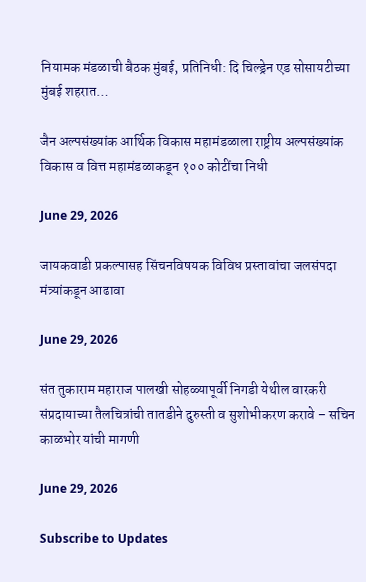नियामक मंडळाची बैठक मुंबई, प्रतिनिधी: दि चिल्ड्रेन एड सोसायटीच्या मुंबई शहरात…

जैन अल्पसंख्यांक आर्थिक विकास महामंडळाला राष्ट्रीय अल्पसंख्यांक विकास व वित्त महामंडळाकडून १०० कोटींचा निधी

June 29, 2026

जायकवाडी प्रकल्पासह सिंचनविषयक विविध प्रस्तावांचा जलसंपदा मंत्र्यांकडून आढावा

June 29, 2026

संत तुकाराम महाराज पालखी सोहळ्यापूर्वी निगडी येथील वारकरी संप्रदायाच्या तैलचित्रांची तातडीने दुरुस्ती व सुशोभीकरण करावे – सचिन काळभोर यांची मागणी

June 29, 2026

Subscribe to Updates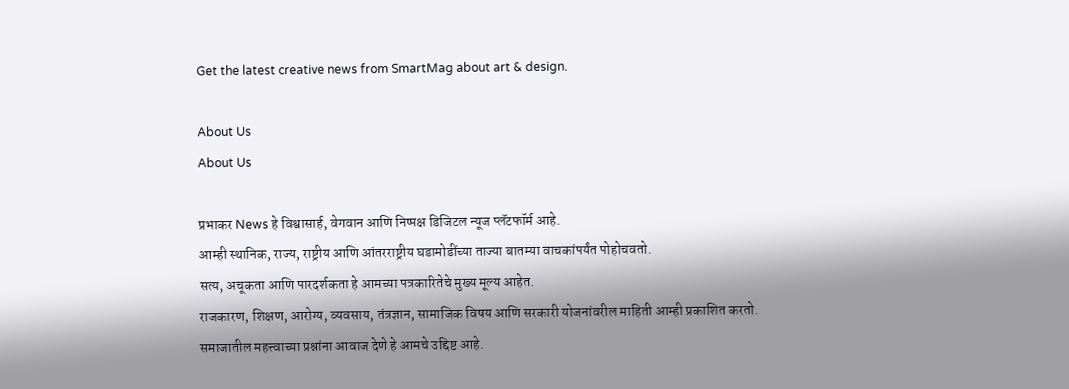Get the latest creative news from SmartMag about art & design.

About Us
About Us

प्रभाकर News हे विश्वासार्ह, वेगवान आणि निष्पक्ष डिजिटल न्यूज प्लॅटफॉर्म आहे.
आम्ही स्थानिक, राज्य, राष्ट्रीय आणि आंतरराष्ट्रीय घडामोडींच्या ताज्या बातम्या वाचकांपर्यंत पोहोचवतो.
सत्य, अचूकता आणि पारदर्शकता हे आमच्या पत्रकारितेचे मुख्य मूल्य आहेत.
राजकारण, शिक्षण, आरोग्य, व्यवसाय, तंत्रज्ञान, सामाजिक विषय आणि सरकारी योजनांवरील माहिती आम्ही प्रकाशित करतो.
समाजातील महत्त्वाच्या प्रश्नांना आवाज देणे हे आमचे उद्दिष्ट आहे.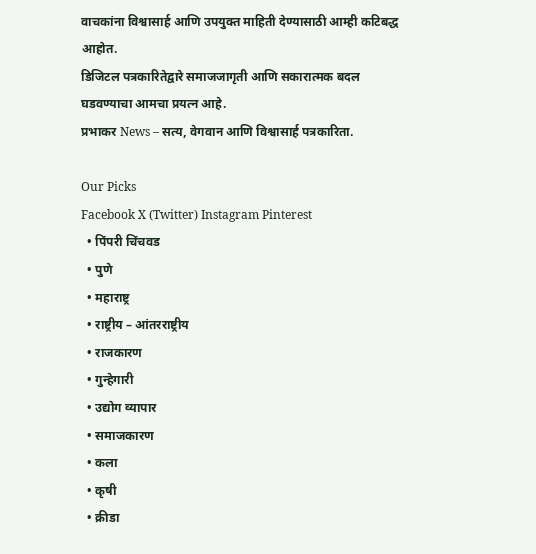वाचकांना विश्वासार्ह आणि उपयुक्त माहिती देण्यासाठी आम्ही कटिबद्ध आहोत.
डिजिटल पत्रकारितेद्वारे समाजजागृती आणि सकारात्मक बदल घडवण्याचा आमचा प्रयत्न आहे.
प्रभाकर News – सत्य, वेगवान आणि विश्वासार्ह पत्रकारिता.

Our Picks
Facebook X (Twitter) Instagram Pinterest
  • पिंपरी चिंचवड
  • पुणे
  • महाराष्ट्र
  • राष्ट्रीय – आंतरराष्ट्रीय
  • राजकारण
  • गुन्हेगारी
  • उद्योग व्यापार
  • समाजकारण
  • कला
  • कृषी
  • क्रीडा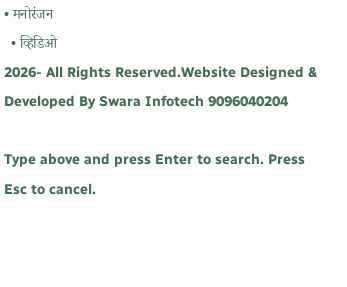• मनोरंजन
  • व्हिडिओ
2026- All Rights Reserved.Website Designed & Developed By Swara Infotech 9096040204

Type above and press Enter to search. Press Esc to cancel.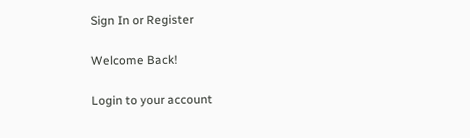Sign In or Register

Welcome Back!

Login to your account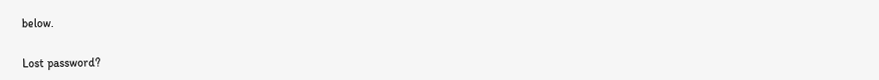below.

Lost password?